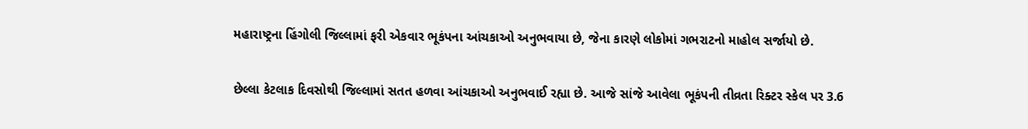મહારાષ્ટ્રના હિંગોલી જિલ્લામાં ફરી એકવાર ભૂકંપના આંચકાઓ અનુભવાયા છે, જેના કારણે લોકોમાં ગભરાટનો માહોલ સર્જાયો છે.

છેલ્લા કેટલાક દિવસોથી જિલ્લામાં સતત હળવા આંચકાઓ અનુભવાઈ રહ્યા છે. આજે સાંજે આવેલા ભૂકંપની તીવ્રતા રિક્ટર સ્કેલ પર 3.6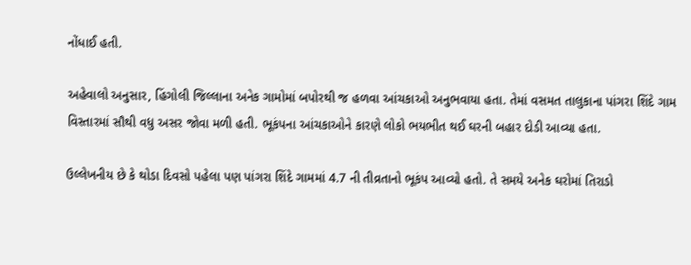નોંધાઈ હતી.

અહેવાલો અનુસાર, હિંગોલી જિલ્લાના અનેક ગામોમાં બપોરથી જ હળવા આંચકાઓ અનુભવાયા હતા. તેમાં વસમત તાલુકાના પાંગરા શિંદે ગામ વિસ્તારમાં સૌથી વધુ અસર જોવા મળી હતી. ભૂકંપના આંચકાઓને કારણે લોકો ભયભીત થઈ ઘરની બહાર દોડી આવ્યા હતા.

ઉલ્લેખનીય છે કે થોડા દિવસો પહેલા પણ પાંગરા શિંદે ગામમાં 4.7 ની તીવ્રતાનો ભૂકંપ આવ્યો હતો. તે સમયે અનેક ઘરોમાં તિરાડો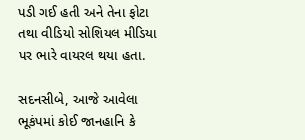પડી ગઈ હતી અને તેના ફોટા તથા વીડિયો સોશિયલ મીડિયા પર ભારે વાયરલ થયા હતા.

સદનસીબે, આજે આવેલા ભૂકંપમાં કોઈ જાનહાનિ કે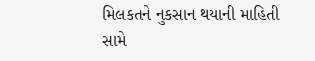મિલકતને નુકસાન થયાની માહિતી સામે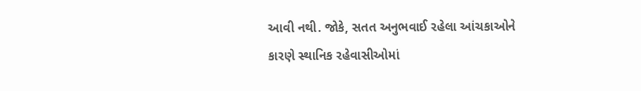આવી નથી. જોકે, સતત અનુભવાઈ રહેલા આંચકાઓને કારણે સ્થાનિક રહેવાસીઓમાં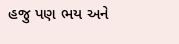હજુ પણ ભય અને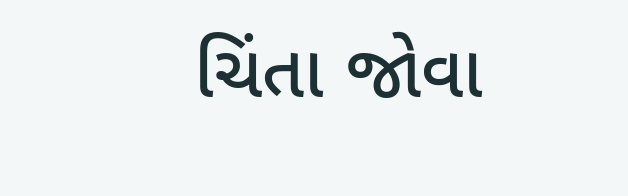ચિંતા જોવા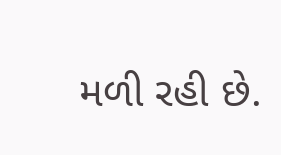મળી રહી છે.